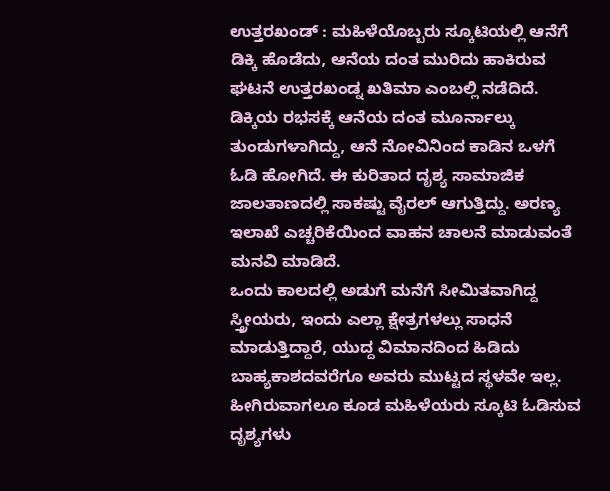ಉತ್ತರಖಂಡ್ : ಮಹಿಳೆಯೊಬ್ಬರು ಸ್ಕೂಟಿಯಲ್ಲಿ ಆನೆಗೆ ಡಿಕ್ಕಿ ಹೊಡೆದು, ಆನೆಯ ದಂತ ಮುರಿದು ಹಾಕಿರುವ ಘಟನೆ ಉತ್ತರಖಂಡ್ನ ಖತಿಮಾ ಎಂಬಲ್ಲಿ ನಡೆದಿದೆ. ಡಿಕ್ಕಿಯ ರಭಸಕ್ಕೆ ಆನೆಯ ದಂತ ಮೂರ್ನಾಲ್ಕು ತುಂಡುಗಳಾಗಿದ್ದು, ಆನೆ ನೋವಿನಿಂದ ಕಾಡಿನ ಒಳಗೆ ಓಡಿ ಹೋಗಿದೆ. ಈ ಕುರಿತಾದ ದೃಶ್ಯ ಸಾಮಾಜಿಕ ಜಾಲತಾಣದಲ್ಲಿ ಸಾಕಷ್ಟು ವೈರಲ್ ಆಗುತ್ತಿದ್ದು. ಅರಣ್ಯ ಇಲಾಖೆ ಎಚ್ಚರಿಕೆಯಿಂದ ವಾಹನ ಚಾಲನೆ ಮಾಡುವಂತೆ ಮನವಿ ಮಾಡಿದೆ.
ಒಂದು ಕಾಲದಲ್ಲಿ ಅಡುಗೆ ಮನೆಗೆ ಸೀಮಿತವಾಗಿದ್ದ ಸ್ತ್ರೀಯರು, ಇಂದು ಎಲ್ಲಾ ಕ್ಷೇತ್ರಗಳಲ್ಲು ಸಾಧನೆ ಮಾಡುತ್ತಿದ್ದಾರೆ, ಯುದ್ದ ವಿಮಾನದಿಂದ ಹಿಡಿದು ಬಾಹ್ಯಕಾಶದವರೆಗೂ ಅವರು ಮುಟ್ಟದ ಸ್ಥಳವೇ ಇಲ್ಲ. ಹೀಗಿರುವಾಗಲೂ ಕೂಡ ಮಹಿಳೆಯರು ಸ್ಕೂಟಿ ಓಡಿಸುವ ದೃಶ್ಯಗಳು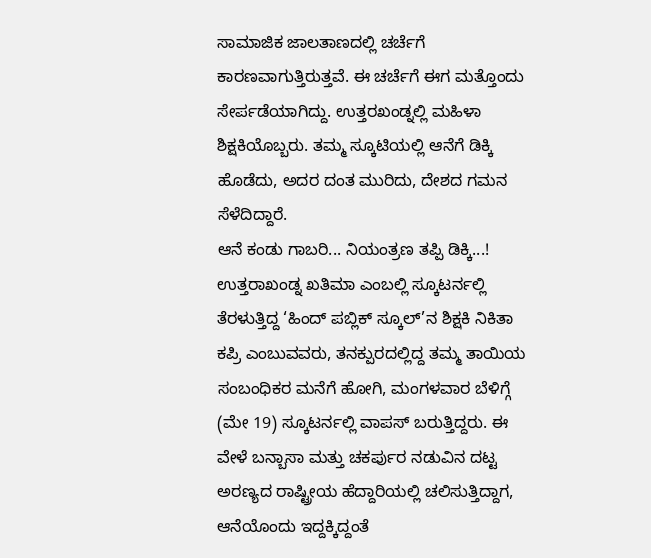ಸಾಮಾಜಿಕ ಜಾಲತಾಣದಲ್ಲಿ ಚರ್ಚೆಗೆ ಕಾರಣವಾಗುತ್ತಿರುತ್ತವೆ. ಈ ಚರ್ಚೆಗೆ ಈಗ ಮತ್ತೊಂದು ಸೇರ್ಪಡೆಯಾಗಿದ್ದು. ಉತ್ತರಖಂಡ್ನಲ್ಲಿ ಮಹಿಳಾ ಶಿಕ್ಷಕಿಯೊಬ್ಬರು. ತಮ್ಮ ಸ್ಕೂಟಿಯಲ್ಲಿ ಆನೆಗೆ ಡಿಕ್ಕಿ ಹೊಡೆದು, ಅದರ ದಂತ ಮುರಿದು, ದೇಶದ ಗಮನ ಸೆಳೆದಿದ್ದಾರೆ.
ಆನೆ ಕಂಡು ಗಾಬರಿ... ನಿಯಂತ್ರಣ ತಪ್ಪಿ ಡಿಕ್ಕಿ...!
ಉತ್ತರಾಖಂಡ್ನ ಖತಿಮಾ ಎಂಬಲ್ಲಿ ಸ್ಕೂಟರ್ನಲ್ಲಿ ತೆರಳುತ್ತಿದ್ದ ‘ಹಿಂದ್ ಪಬ್ಲಿಕ್ ಸ್ಕೂಲ್’ನ ಶಿಕ್ಷಕಿ ನಿಕಿತಾ ಕಪ್ರಿ ಎಂಬುವವರು, ತನಕ್ಪುರದಲ್ಲಿದ್ದ ತಮ್ಮ ತಾಯಿಯ ಸಂಬಂಧಿಕರ ಮನೆಗೆ ಹೋಗಿ, ಮಂಗಳವಾರ ಬೆಳಿಗ್ಗೆ (ಮೇ 19) ಸ್ಕೂಟರ್ನಲ್ಲಿ ವಾಪಸ್ ಬರುತ್ತಿದ್ದರು. ಈ ವೇಳೆ ಬನ್ಬಾಸಾ ಮತ್ತು ಚಕರ್ಪುರ ನಡುವಿನ ದಟ್ಟ ಅರಣ್ಯದ ರಾಷ್ಟ್ರೀಯ ಹೆದ್ದಾರಿಯಲ್ಲಿ ಚಲಿಸುತ್ತಿದ್ದಾಗ, ಆನೆಯೊಂದು ಇದ್ದಕ್ಕಿದ್ದಂತೆ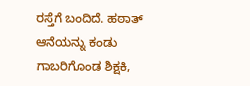ರಸ್ತೆಗೆ ಬಂದಿದೆ. ಹಠಾತ್ ಆನೆಯನ್ನು ಕಂಡು ಗಾಬರಿಗೊಂಡ ಶಿಕ್ಷಕಿ,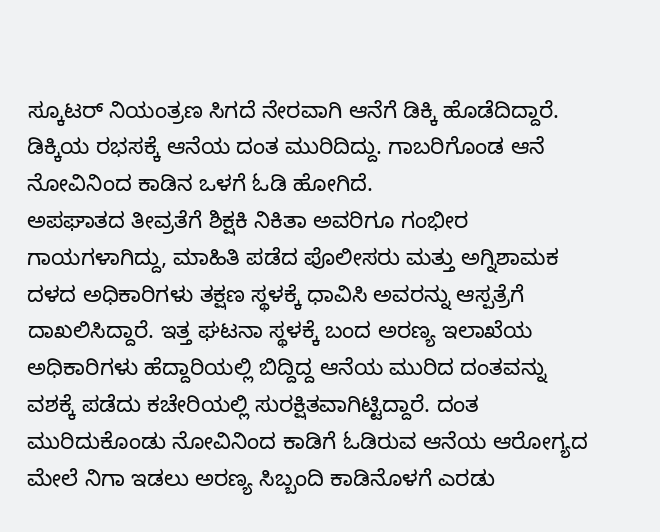ಸ್ಕೂಟರ್ ನಿಯಂತ್ರಣ ಸಿಗದೆ ನೇರವಾಗಿ ಆನೆಗೆ ಡಿಕ್ಕಿ ಹೊಡೆದಿದ್ದಾರೆ. ಡಿಕ್ಕಿಯ ರಭಸಕ್ಕೆ ಆನೆಯ ದಂತ ಮುರಿದಿದ್ದು. ಗಾಬರಿಗೊಂಡ ಆನೆ ನೋವಿನಿಂದ ಕಾಡಿನ ಒಳಗೆ ಓಡಿ ಹೋಗಿದೆ.
ಅಪಘಾತದ ತೀವ್ರತೆಗೆ ಶಿಕ್ಷಕಿ ನಿಕಿತಾ ಅವರಿಗೂ ಗಂಭೀರ ಗಾಯಗಳಾಗಿದ್ದು, ಮಾಹಿತಿ ಪಡೆದ ಪೊಲೀಸರು ಮತ್ತು ಅಗ್ನಿಶಾಮಕ ದಳದ ಅಧಿಕಾರಿಗಳು ತಕ್ಷಣ ಸ್ಥಳಕ್ಕೆ ಧಾವಿಸಿ ಅವರನ್ನು ಆಸ್ಪತ್ರೆಗೆ ದಾಖಲಿಸಿದ್ದಾರೆ. ಇತ್ತ ಘಟನಾ ಸ್ಥಳಕ್ಕೆ ಬಂದ ಅರಣ್ಯ ಇಲಾಖೆಯ ಅಧಿಕಾರಿಗಳು ಹೆದ್ದಾರಿಯಲ್ಲಿ ಬಿದ್ದಿದ್ದ ಆನೆಯ ಮುರಿದ ದಂತವನ್ನು ವಶಕ್ಕೆ ಪಡೆದು ಕಚೇರಿಯಲ್ಲಿ ಸುರಕ್ಷಿತವಾಗಿಟ್ಟಿದ್ದಾರೆ. ದಂತ ಮುರಿದುಕೊಂಡು ನೋವಿನಿಂದ ಕಾಡಿಗೆ ಓಡಿರುವ ಆನೆಯ ಆರೋಗ್ಯದ ಮೇಲೆ ನಿಗಾ ಇಡಲು ಅರಣ್ಯ ಸಿಬ್ಬಂದಿ ಕಾಡಿನೊಳಗೆ ಎರಡು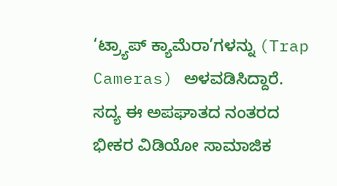‘ಟ್ರ್ಯಾಪ್ ಕ್ಯಾಮೆರಾ’ಗಳನ್ನು (Trap Cameras) ಅಳವಡಿಸಿದ್ದಾರೆ. ಸದ್ಯ ಈ ಅಪಘಾತದ ನಂತರದ ಭೀಕರ ವಿಡಿಯೋ ಸಾಮಾಜಿಕ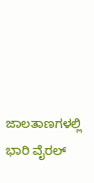ಜಾಲತಾಣಗಳಲ್ಲಿ ಭಾರಿ ವೈರಲ್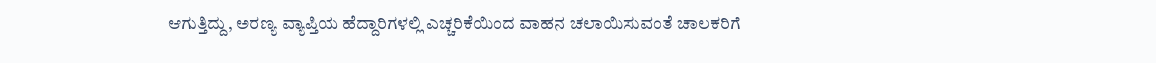ಆಗುತ್ತಿದ್ದು, ಅರಣ್ಯ ವ್ಯಾಪ್ತಿಯ ಹೆದ್ದಾರಿಗಳಲ್ಲಿ ಎಚ್ಚರಿಕೆಯಿಂದ ವಾಹನ ಚಲಾಯಿಸುವಂತೆ ಚಾಲಕರಿಗೆ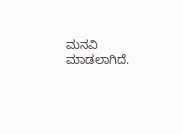ಮನವಿ ಮಾಡಲಾಗಿದೆ.